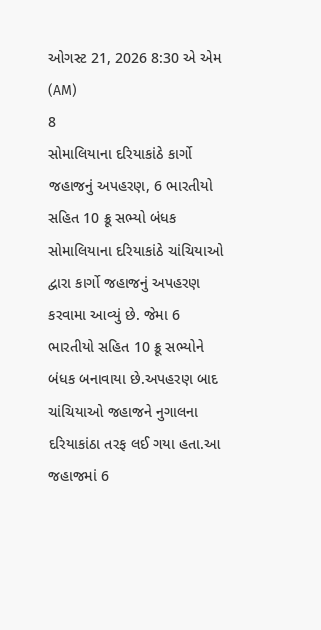ઓગસ્ટ 21, 2026 8:30 એ એમ (AM)
8
સોમાલિયાના દરિયાકાંઠે કાર્ગો જહાજનું અપહરણ, 6 ભારતીયો સહિત 10 ક્રૂ સભ્યો બંધક
સોમાલિયાના દરિયાકાંઠે ચાંચિયાઓ દ્વારા કાર્ગો જહાજનું અપહરણ કરવામા આવ્યું છે. જેમા 6 ભારતીયો સહિત 10 ક્રૂ સભ્યોને બંધક બનાવાયા છે.અપહરણ બાદ ચાંચિયાઓ જહાજને નુગાલના દરિયાકાંઠા તરફ લઈ ગયા હતા.આ જહાજમાં 6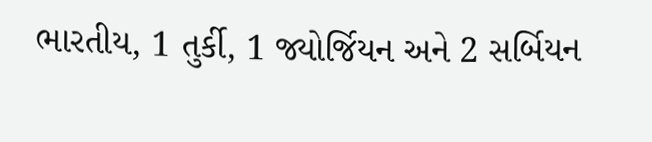ભારતીય, 1 તુર્કી, 1 જ્યોર્જિયન અને 2 સર્બિયન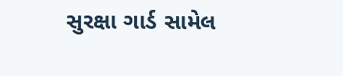સુરક્ષા ગાર્ડ સામેલ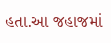હતા.આ જહાજમાં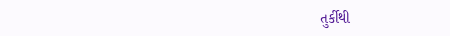તુર્કીથી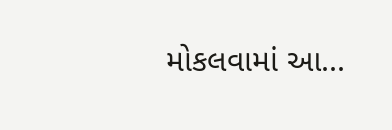મોકલવામાં આ...